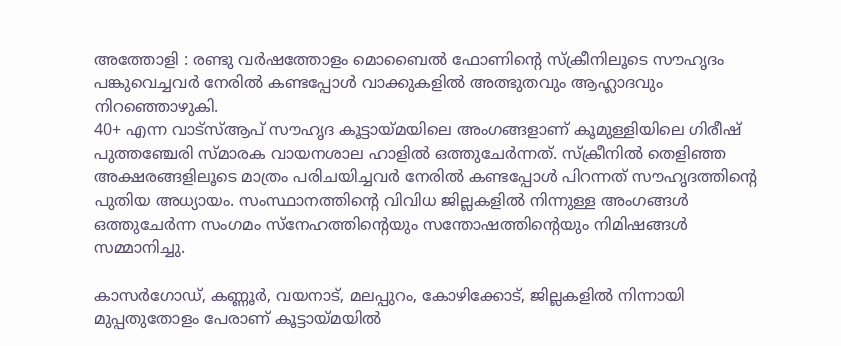അത്തോളി : രണ്ടു വർഷത്തോളം മൊബൈൽ ഫോണിൻ്റെ സ്ക്രീനിലൂടെ സൗഹൃദം പങ്കുവെച്ചവർ നേരിൽ കണ്ടപ്പോൾ വാക്കുകളിൽ അത്ഭുതവും ആഹ്ലാദവും നിറഞ്ഞൊഴുകി.
40+ എന്ന വാട്സ്ആപ് സൗഹൃദ കൂട്ടായ്മയിലെ അംഗങ്ങളാണ് കൂമുള്ളിയിലെ ഗിരീഷ് പുത്തഞ്ചേരി സ്മാരക വായനശാല ഹാളിൽ ഒത്തുചേർന്നത്. സ്ക്രീനിൽ തെളിഞ്ഞ അക്ഷരങ്ങളിലൂടെ മാത്രം പരിചയിച്ചവർ നേരിൽ കണ്ടപ്പോൾ പിറന്നത് സൗഹൃദത്തിന്റെ പുതിയ അധ്യായം. സംസ്ഥാനത്തിന്റെ വിവിധ ജില്ലകളിൽ നിന്നുള്ള അംഗങ്ങൾ ഒത്തുചേർന്ന സംഗമം സ്നേഹത്തിന്റെയും സന്തോഷത്തിന്റെയും നിമിഷങ്ങൾ സമ്മാനിച്ചു.

കാസർഗോഡ്, കണ്ണൂർ, വയനാട്, മലപ്പുറം, കോഴിക്കോട്, ജില്ലകളിൽ നിന്നായി മുപ്പതുതോളം പേരാണ് കൂട്ടായ്മയിൽ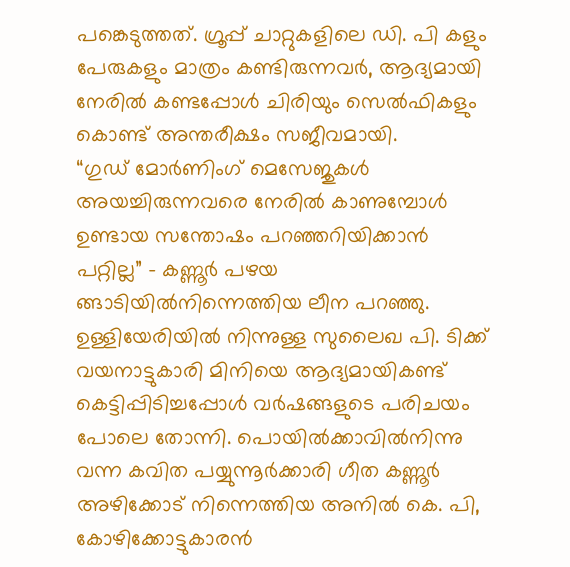പങ്കെടുത്തത്. ഗ്രൂപ്പ് ചാറ്റുകളിലെ ഡി. പി കളും പേരുകളും മാത്രം കണ്ടിരുന്നവർ, ആദ്യമായി നേരിൽ കണ്ടപ്പോൾ ചിരിയും സെൽഫികളും കൊണ്ട് അന്തരീക്ഷം സജീവമായി.
“ഗുഡ് മോർണിംഗ് മെസേജുകൾ അയച്ചിരുന്നവരെ നേരിൽ കാണുമ്പോൾ ഉണ്ടായ സന്തോഷം പറഞ്ഞറിയിക്കാൻ പറ്റില്ല” – കണ്ണൂർ പഴയ ങ്ങാടിയിൽനിന്നെത്തിയ ലീന പറഞ്ഞു. ഉള്ളിയേരിയിൽ നിന്നുള്ള സുലൈഖ പി. ടിക്ക് വയനാട്ടുകാരി മിനിയെ ആദ്യമായികണ്ട് കെട്ടിപ്പിടിച്ചപ്പോൾ വർഷങ്ങളുടെ പരിചയം പോലെ തോന്നി. പൊയിൽക്കാവിൽനിന്നു വന്ന കവിത പയ്യുന്നൂർക്കാരി ഗീത കണ്ണൂർ അഴിക്കോട് നിന്നെത്തിയ അനിൽ കെ. പി, കോഴിക്കോട്ടുകാരൻ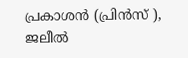പ്രകാശൻ (പ്രിൻസ് ), ജലീൽ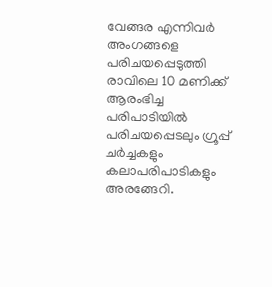വേങ്ങര എന്നിവർ അംഗങ്ങളെ പരിചയപ്പെടുത്തി
രാവിലെ 10 മണിക്ക് ആരംഭിച്ച പരിപാടിയിൽ പരിചയപ്പെടലും ഗ്രൂപ്പ് ചർച്ചകളും കലാപരിപാടികളും അരങ്ങേറി.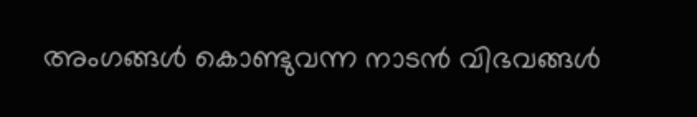അംഗങ്ങൾ കൊണ്ടുവന്ന നാടൻ വിഭവങ്ങൾ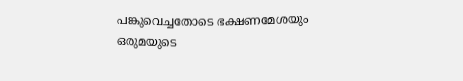പങ്കുവെച്ചതോടെ ഭക്ഷണമേശയും ഒരുമയുടെ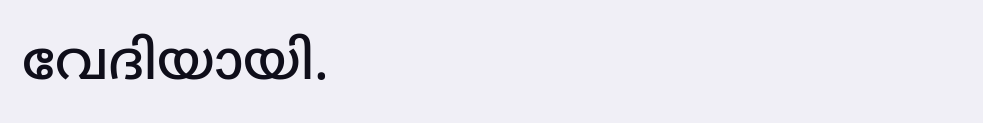വേദിയായി.